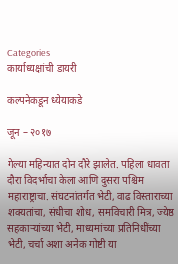Categories
कार्याध्यक्षांची डायरी

कल्पनेकडून ध्येयाकडे

जून – २०१७

गेल्या महिन्यात दोन दौरे झालेत. पहिला धावता दौरा विदर्भाचा केला आणि दुसरा पश्चिम महाराष्ट्राचा. संघटनांतर्गत भेटी, वाढ विस्ताराच्या शक्यतांचा, संधीचा शोध, समविचारी मित्र, ज्येष्ठ सहकार्‍यांच्या भेटी, माध्यमांच्या प्रतिनिधींच्या भेटी, चर्चा अशा अनेक गोष्टी या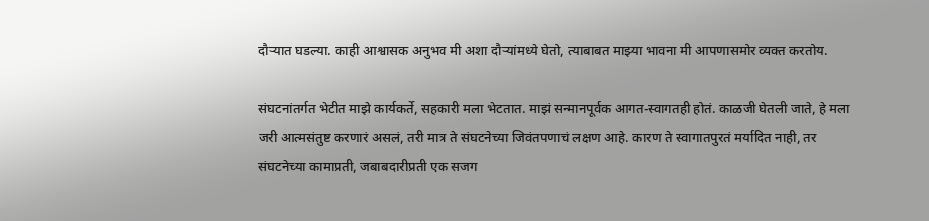दौर्‍यात घडल्या. काही आश्वासक अनुभव मी अशा दौर्‍यांमध्ये घेतो, त्याबाबत माझ्या भावना मी आपणासमोर व्यक्त करतोय.

संघटनांतर्गत भेटीत माझे कार्यकर्ते, सहकारी मला भेटतात. माझं सन्मानपूर्वक आगत-स्वागतही होतं. काळजी घेतली जाते, हे मला जरी आत्मसंतुष्ट करणारं असलं, तरी मात्र ते संघटनेच्या जिवंतपणाचं लक्षण आहे. कारण ते स्वागातपुरतं मर्यादित नाही, तर संघटनेच्या कामाप्रती, जबाबदारीप्रती एक सजग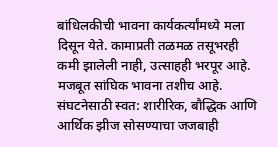बांधिलकीची भावना कार्यकर्त्यांमध्ये मला दिसून येते. कामाप्रती तळमळ तसूभरही कमी झालेली नाही, उत्साहही भरपूर आहे. मजबूत सांघिक भावना तशीच आहे. संघटनेसाठी स्वत: शारीरिक, बौद्धिक आणि आर्थिक झीज सोसण्याचा जजबाही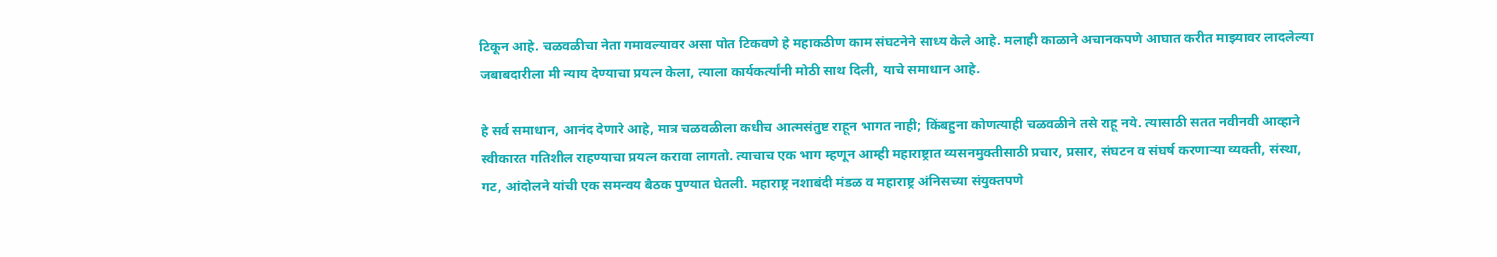टिकून आहे. चळवळीचा नेता गमावल्यावर असा पोत टिकवणे हे महाकठीण काम संघटनेने साध्य केले आहे. मलाही काळाने अचानकपणे आघात करीत माझ्यावर लादलेल्या जबाबदारीला मी न्याय देण्याचा प्रयत्न केला, त्याला कार्यकर्त्यांनी मोठी साथ दिली, याचे समाधान आहे.

हे सर्व समाधान, आनंद देणारे आहे, मात्र चळवळीला कधीच आत्मसंतुष्ट राहून भागत नाही; किंबहुना कोणत्याही चळवळीने तसे राहू नये. त्यासाठी सतत नवीनवी आव्हाने स्वीकारत गतिशील राहण्याचा प्रयत्न करावा लागतो. त्याचाच एक भाग म्हणून आम्ही महाराष्ट्रात व्यसनमुक्तीसाठी प्रचार, प्रसार, संघटन व संघर्ष करणार्‍या व्यक्ती, संस्था, गट, आंदोलने यांची एक समन्वय बैठक पुण्यात घेतली. महाराष्ट्र नशाबंदी मंडळ व महाराष्ट्र अंनिसच्या संयुक्तपणे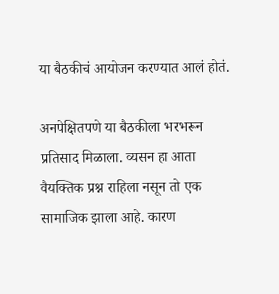या बैठकीचं आयोजन करण्यात आलं होतं.

अनपेक्षितपणे या बैठकीला भरभरून प्रतिसाद मिळाला. व्यसन हा आता वैयक्तिक प्रश्न राहिला नसून तो एक सामाजिक झाला आहे. कारण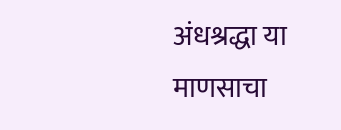अंधश्रद्धा या माणसाचा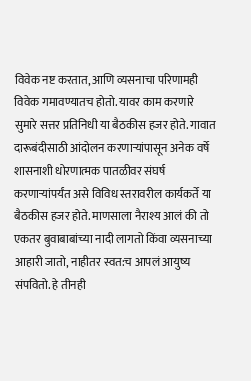विवेक नष्ट करतात, आणि व्यसनाचा परिणामही विवेक गमावण्यातच होतो. यावर काम करणारे सुमारे सत्तर प्रतिनिधी या बैठकीस हजर होते. गावात दारूबंदीसाठी आंदोलन करणार्‍यांपासून अनेक वर्षे शासनाशी धोरणात्मक पातळीवर संघर्ष करणार्‍यांपर्यंत असे विविध स्तरावरील कार्यकर्ते या बैठकीस हजर होते. माणसाला नैराश्य आलं की तो एकतर बुवाबाबांच्या नादी लागतो किंवा व्यसनाच्या आहारी जातो, नाहीतर स्वत:च आपलं आयुष्य संपवितो. हे तीनही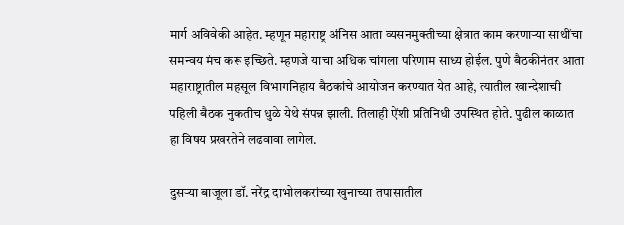मार्ग अविवेकी आहेत. म्हणून महाराष्ट्र अंनिस आता व्यसनमुक्तीच्या क्षेत्रात काम करणार्‍या साथींचा समन्वय मंच करू इच्छिते. म्हणजे याचा अधिक चांगला परिणाम साध्य होईल. पुणे बैठकीनंतर आता महाराष्ट्रातील महसूल विभागनिहाय बैठकांचे आयोजन करण्यात येत आहे, त्यातील खान्देशाची पहिली बैठक नुकतीच धुळे येथे संपन्न झाली. तिलाही ऐंशी प्रतिनिधी उपस्थित होते. पुढील काळात हा विषय प्रखरतेने लढवावा लागेल.

दुसर्‍या बाजूला डॉ. नरेंद्र दाभोलकरांच्या खुनाच्या तपासातील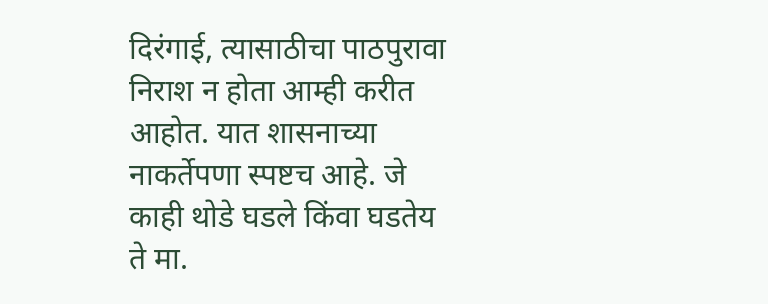दिरंगाई, त्यासाठीचा पाठपुरावा निराश न होता आम्ही करीत आहोत. यात शासनाच्या नाकर्तेपणा स्पष्टच आहे. जे काही थोडे घडले किंवा घडतेय ते मा.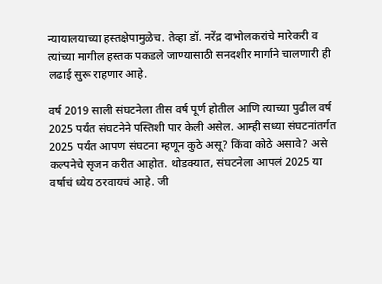न्यायालयाच्या हस्तक्षेपामुळेच. तेव्हा डॉ. नरेंद्र दाभोलकरांचे मारेकरी व त्यांच्या मागील हस्तक पकडले जाण्यासाठी सनदशीर मार्गाने चालणारी ही लढाई सुरू राहणार आहे.

वर्ष 2019 साली संघटनेला तीस वर्ष पूर्ण होतील आणि त्याच्या पुढील वर्ष 2025 पर्यंत संघटनेने पस्तिशी पार केली असेल. आम्ही सध्या संघटनांतर्गत 2025 पर्यंत आपण संघटना म्हणून कुठे असू? किंवा कोठे असावे? असे कल्पनेचे सृजन करीत आहोत. थोडक्यात, संघटनेला आपलं 2025 या वर्षाचं ध्येय ठरवायचं आहे. जी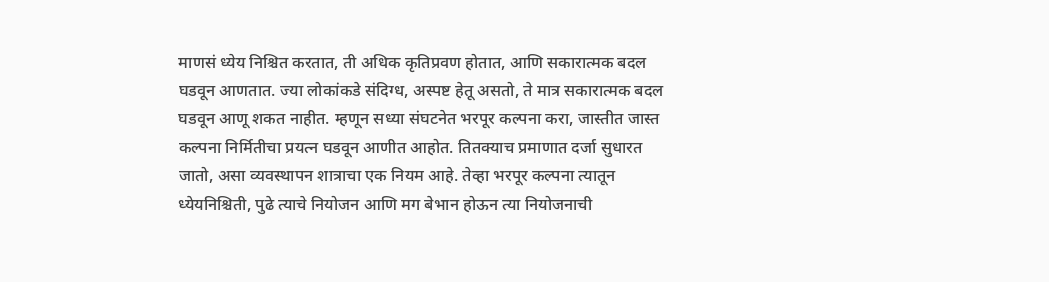माणसं ध्येय निश्चित करतात, ती अधिक कृतिप्रवण होतात, आणि सकारात्मक बदल घडवून आणतात. ज्या लोकांकडे संदिग्ध, अस्पष्ट हेतू असतो, ते मात्र सकारात्मक बदल घडवून आणू शकत नाहीत. म्हणून सध्या संघटनेत भरपूर कल्पना करा, जास्तीत जास्त कल्पना निर्मितीचा प्रयत्न घडवून आणीत आहोत. तितक्याच प्रमाणात दर्जा सुधारत जातो, असा व्यवस्थापन शात्राचा एक नियम आहे. तेव्हा भरपूर कल्पना त्यातून ध्येयनिश्चिती, पुढे त्याचे नियोजन आणि मग बेभान होऊन त्या नियोजनाची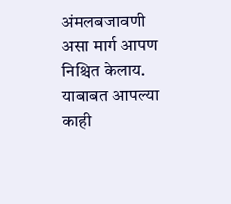अंमलबजावणी असा मार्ग आपण निश्चित केलाय. याबाबत आपल्या काही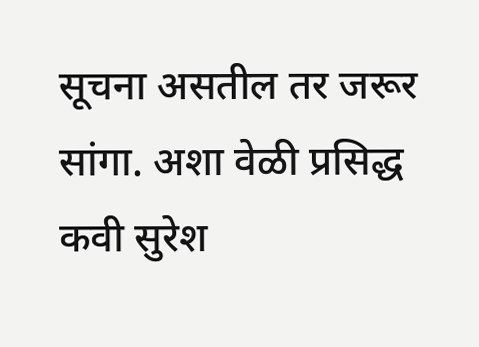सूचना असतील तर जरूर सांगा. अशा वेळी प्रसिद्ध कवी सुरेश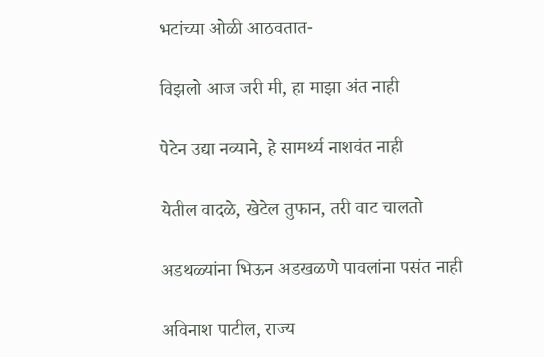भटांच्या ओळी आठवतात-

विझलो आज जरी मी, हा माझा अंत नाही

पेटेन उद्या नव्याने, हे सामर्थ्य नाशवंत नाही

येतील वादळे, खेटेल तुफान, तरी वाट चालतो

अडथळ्यांना भिऊन अडखळणे पावलांना पसंत नाही

अविनाश पाटील, राज्य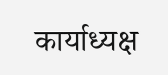कार्याध्यक्ष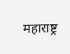महाराष्ट्र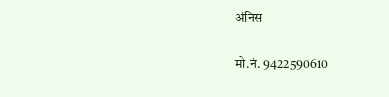अंनिस

मो.नं. 9422590610